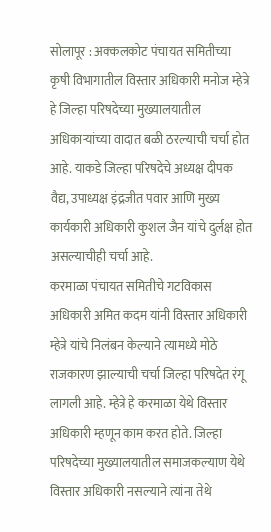सोलापूर : अक्कलकोट पंचायत समितीच्या कृषी विभागातील विस्तार अधिकारी मनोज म्हेत्रे हे जिल्हा परिषदेच्या मुख्यालयातील अधिकाऱ्यांच्या वादात बळी ठरल्याची चर्चा होत आहे. याकडे जिल्हा परिषदेचे अध्यक्ष दीपक वैद्य, उपाध्यक्ष इंद्रजीत पवार आणि मुख्य कार्यकारी अधिकारी कुशल जैन यांचे दुर्लक्ष होत असल्याचीही चर्चा आहे.
करमाळा पंचायत समितीचे गटविकास अधिकारी अमित कदम यांनी विस्तार अधिकारी म्हेत्रे यांचे निलंबन केल्याने त्यामध्ये मोठे राजकारण झाल्याची चर्चा जिल्हा परिषदेत रंगू लागली आहे. म्हेत्रे हे करमाळा येथे विस्तार अधिकारी म्हणून काम करत होते. जिल्हा परिषदेच्या मुख्यालयातील समाजकल्याण येथे विस्तार अधिकारी नसल्याने त्यांना तेथे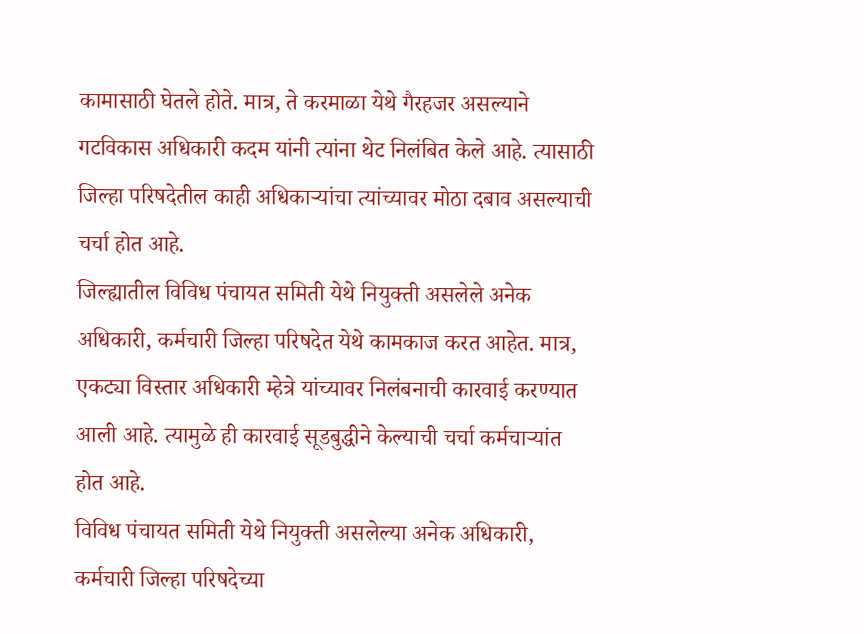कामासाठी घेतले होते. मात्र, ते करमाळा येथे गैरहजर असल्याने गटविकास अधिकारी कदम यांनी त्यांना थेट निलंबित केले आहे. त्यासाठी जिल्हा परिषदेतील काही अधिकाऱ्यांचा त्यांच्यावर मोठा दबाव असल्याची चर्चा होत आहे.
जिल्ह्यातील विविध पंचायत समिती येथे नियुक्ती असलेले अनेक अधिकारी, कर्मचारी जिल्हा परिषदेत येथे कामकाज करत आहेत. मात्र, एकट्या विस्तार अधिकारी म्हेत्रे यांच्यावर निलंबनाची कारवाई करण्यात आली आहे. त्यामुळे ही कारवाई सूडबुद्धीने केल्याची चर्चा कर्मचाऱ्यांत होत आहे.
विविध पंचायत समिती येथे नियुक्ती असलेल्या अनेक अधिकारी, कर्मचारी जिल्हा परिषदेच्या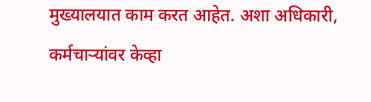मुख्यालयात काम करत आहेत. अशा अधिकारी, कर्मचाऱ्यांवर केव्हा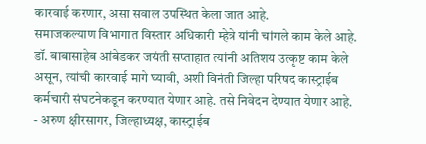कारवाई करणार, असा सवाल उपस्थित केला जात आहे.
समाजकल्याण विभागात विस्तार अधिकारी म्हेत्रे यांनी चांगले काम केले आहे. डॉ. बाबासाहेब आंबेडकर जयंती सप्ताहात त्यांनी अतिशय उत्कृष्ट काम केले असून, त्यांची कारवाई मागे घ्यावी, अशी विनंती जिल्हा परिषद कास्ट्राईब कर्मचारी संघटनेकडून करण्यात येणार आहे. तसे निवेदन देण्यात येणार आहे.
- अरुण क्षीरसागर, जिल्हाध्यक्ष, कास्ट्राईब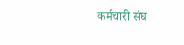कर्मचारी संघ